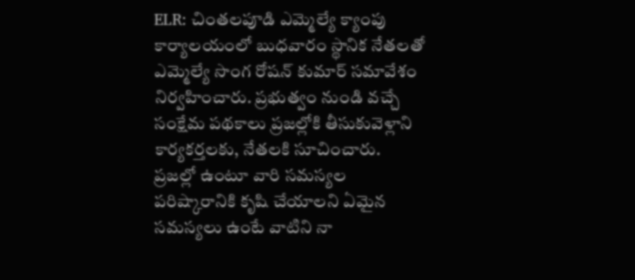ELR: చింతలపూడి ఎమ్మెల్యే క్యాంపు కార్యాలయంలో బుధవారం స్థానిక నేతలతో ఎమ్మెల్యే సొంగ రోషన్ కుమార్ సమావేశం నిర్వహించారు. ప్రభుత్వం నుండి వచ్చే సంక్షేమ పథకాలు ప్రజల్లోకి తీసుకువెళ్లాని కార్యకర్తలకు, నేతలకి సూచించారు. ప్రజల్లో ఉంటూ వారి సమస్యల పరిష్కారానికి కృషి చేయాలని ఏమైన సమస్యలు ఉంటే వాటిని నా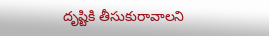దృష్టికి తీసుకురావాలని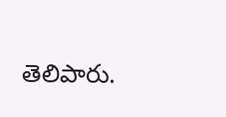తెలిపారు.